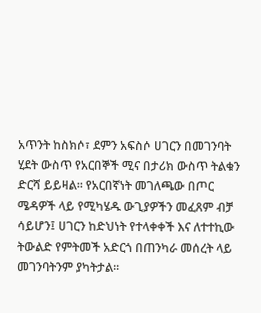አጥንት ከስክሶ፣ ደምን አፍስሶ ሀገርን በመገንባት ሂደት ውስጥ የአርበኞች ሚና በታሪክ ውስጥ ትልቁን ድርሻ ይይዛል። የአርበኛነት መገለጫው በጦር ሜዳዎች ላይ የሚካሄዱ ውጊያዎችን መፈጸም ብቻ ሳይሆን፤ ሀገርን ከድህነት የተላቀቀች እና ለተተኪው ትውልድ የምትመች አድርጎ በጠንካራ መሰረት ላይ መገንባትንም ያካትታል፡፡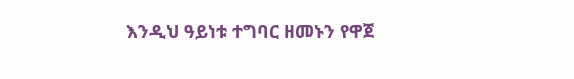እንዲህ ዓይነቱ ተግባር ዘመኑን የዋጀ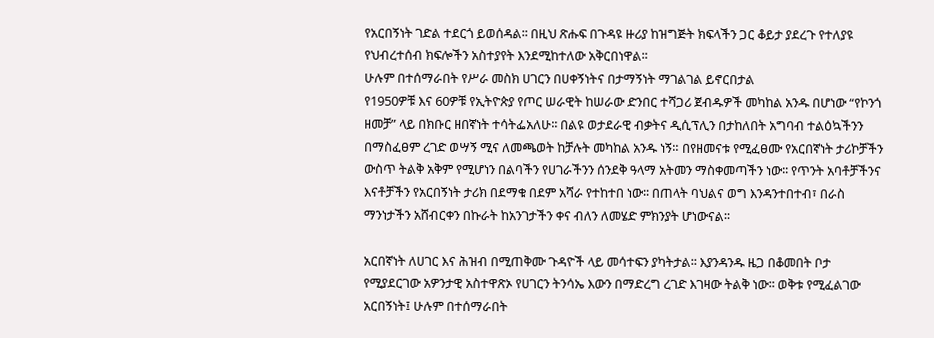የአርበኝነት ገድል ተደርጎ ይወሰዳል፡፡ በዚህ ጽሑፍ በጉዳዩ ዙሪያ ከዝግጅት ክፍላችን ጋር ቆይታ ያደረጉ የተለያዩ የህብረተሰብ ክፍሎችን አስተያየት እንደሚከተለው አቅርበነዋል፡፡
ሁሉም በተሰማራበት የሥራ መስክ ሀገርን በሀቀኝነትና በታማኝነት ማገልገል ይኖርበታል
የ1950ዎቹ እና 60ዎቹ የኢትዮጵያ የጦር ሠራዊት ከሠራው ድንበር ተሻጋሪ ጀብዱዎች መካከል አንዱ በሆነው “የኮንጎ ዘመቻ” ላይ በክቡር ዘበኛነት ተሳትፌአለሁ፡፡ በልዩ ወታደራዊ ብቃትና ዲሲፕሊን በታከለበት አግባብ ተልዕኳችንን በማስፈፀም ረገድ ወሣኝ ሚና ለመጫወት ከቻሉት መካከል አንዱ ነኝ። በየዘመናቱ የሚፈፀሙ የአርበኛነት ታሪኮቻችን ውስጥ ትልቅ አቅም የሚሆነን በልባችን የሀገራችንን ሰንደቅ ዓላማ አትመን ማስቀመጣችን ነው፡፡ የጥንት አባቶቻችንና እናቶቻችን የአርበኝነት ታሪክ በደማቁ በደም አሻራ የተከተበ ነው፡፡ በጠላት ባህልና ወግ እንዳንተበተብ፣ በራስ ማንነታችን አሸብርቀን በኩራት ከአንገታችን ቀና ብለን ለመሄድ ምክንያት ሆነውናል፡፡

አርበኛነት ለሀገር እና ሕዝብ በሚጠቅሙ ጉዳዮች ላይ መሳተፍን ያካትታል፡፡ እያንዳንዱ ዜጋ በቆመበት ቦታ የሚያደርገው አዎንታዊ አስተዋጽኦ የሀገርን ትንሳኤ እውን በማድረግ ረገድ እገዛው ትልቅ ነው፡፡ ወቅቱ የሚፈልገው አርበኝነት፤ ሁሉም በተሰማራበት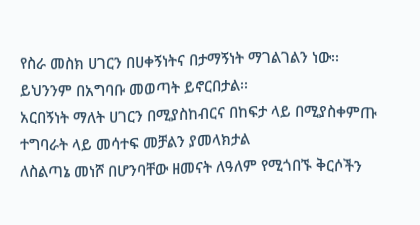የስራ መስክ ሀገርን በሀቀኝነትና በታማኝነት ማገልገልን ነው፡፡ ይህንንም በአግባቡ መወጣት ይኖርበታል፡፡
አርበኝነት ማለት ሀገርን በሚያስከብርና በከፍታ ላይ በሚያስቀምጡ ተግባራት ላይ መሳተፍ መቻልን ያመላክታል
ለስልጣኔ መነሾ በሆንባቸው ዘመናት ለዓለም የሚጎበኙ ቅርሶችን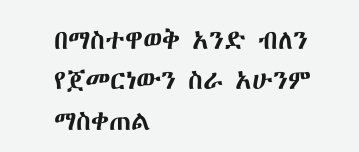በማስተዋወቅ አንድ ብለን የጀመርነውን ስራ አሁንም ማስቀጠል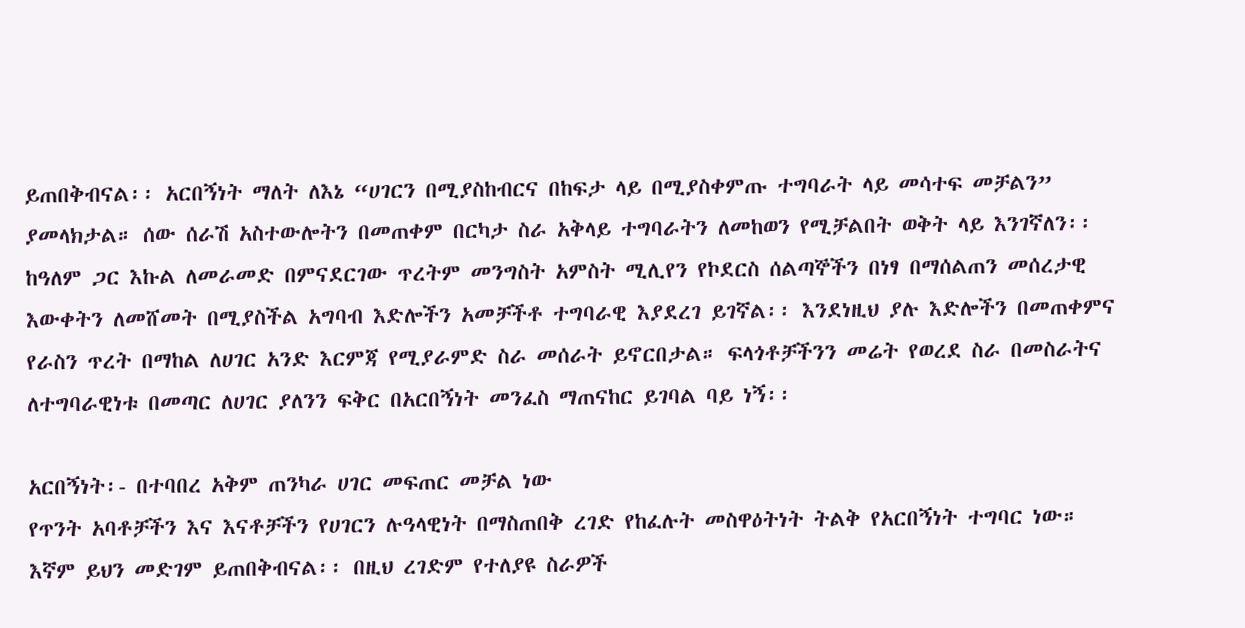ይጠበቅብናል፡፡ አርበኝነት ማለት ለእኔ “ሀገርን በሚያስከብርና በከፍታ ላይ በሚያስቀምጡ ተግባራት ላይ መሳተፍ መቻልን” ያመላክታል። ሰው ሰራሽ አስተውሎትን በመጠቀም በርካታ ስራ አቅላይ ተግባራትን ለመከወን የሚቻልበት ወቅት ላይ እንገኛለን፡፡ ከዓለም ጋር እኩል ለመራመድ በምናደርገው ጥረትም መንግስት አምስት ሚሊየን የኮደርስ ሰልጣኞችን በነፃ በማሰልጠን መሰረታዊ እውቀትን ለመሸመት በሚያስችል አግባብ እድሎችን አመቻችቶ ተግባራዊ እያደረገ ይገኛል፡፡ እንደነዚህ ያሉ እድሎችን በመጠቀምና የራስን ጥረት በማከል ለሀገር አንድ እርምጃ የሚያራምድ ስራ መሰራት ይኖርበታል። ፍላጎቶቻችንን መሬት የወረደ ስራ በመስራትና ለተግባራዊነቱ በመጣር ለሀገር ያለንን ፍቅር በአርበኝነት መንፈስ ማጠናከር ይገባል ባይ ነኝ፡፡

አርበኝነት፡- በተባበረ አቅም ጠንካራ ሀገር መፍጠር መቻል ነው
የጥንት አባቶቻችን እና እናቶቻችን የሀገርን ሉዓላዊነት በማስጠበቅ ረገድ የከፈሉት መስዋዕትነት ትልቅ የአርበኝነት ተግባር ነው። እኛም ይህን መድገም ይጠበቅብናል፡፡ በዚህ ረገድም የተለያዩ ስራዎች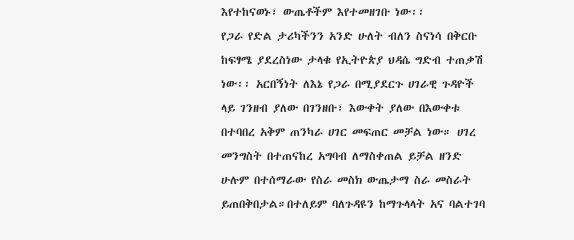እየተከናወኑ፣ ውጤቶችም እየተመዘገቡ ነው፡፡
የጋራ የድል ታሪካችንን አንድ ሁለት ብለን ስናነሳ በቅርቡ ከፍፃሜ ያደረስነው ታላቁ የኢትዮጵያ ህዳሴ ግድብ ተጠቃሽ ነው፡፡ አርበኝነት ለእኔ የጋራ በሚያደርጉ ሀገራዊ ጉዳዮች ላይ ገንዘብ ያለው በገንዘቡ፣ እውቀት ያለው በእውቀቱ በተባበረ አቅም ጠንካራ ሀገር መፍጠር መቻል ነው። ሀገረ መንግስት በተጠናከረ አግባብ ለማስቀጠል ይቻል ዘንድ ሁሉም በተሰማራው የስራ መስክ ውጤታማ ስራ መስራት ይጠበቅበታል።በተለይም ባለጉዳዩን ከማጉላላት አና ባልተገባ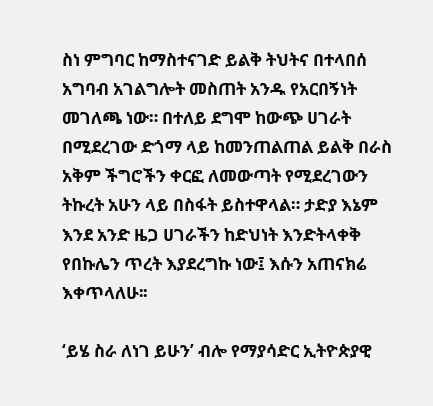ስነ ምግባር ከማስተናገድ ይልቅ ትህትና በተላበሰ አግባብ አገልግሎት መስጠት አንዱ የአርበኝነት መገለጫ ነው። በተለይ ደግሞ ከውጭ ሀገራት በሚደረገው ድጎማ ላይ ከመንጠልጠል ይልቅ በራስ አቅም ችግሮችን ቀርፎ ለመውጣት የሚደረገውን ትኩረት አሁን ላይ በስፋት ይስተዋላል። ታድያ እኔም እንደ አንድ ዜጋ ሀገራችን ከድህነት እንድትላቀቅ የበኩሌን ጥረት እያደረግኩ ነው፤ እሱን አጠናክሬ እቀጥላለሁ፡፡

‘ይሄ ስራ ለነገ ይሁን’ ብሎ የማያሳድር ኢትዮጵያዊ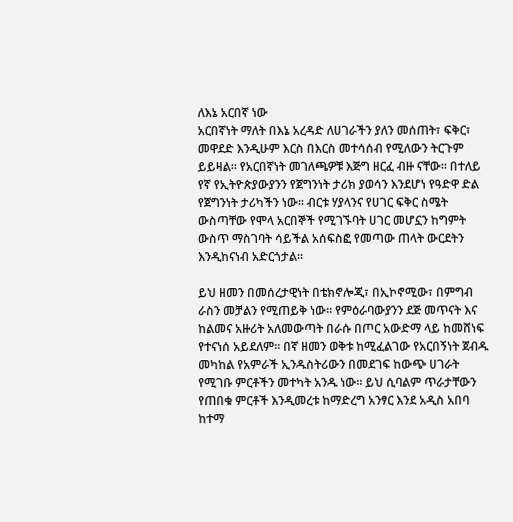ለእኔ አርበኛ ነው
አርበኛነት ማለት በእኔ አረዳድ ለሀገራችን ያለን መሰጠት፣ ፍቅር፣ መዋደድ እንዲሁም እርስ በእርስ መተሳሰብ የሚለውን ትርጉም ይይዛል፡፡ የአርበኛነት መገለጫዎቹ እጅግ ዘርፈ ብዙ ናቸው፡፡ በተለይ የኛ የኢትዮጵያውያንን የጀግንነት ታሪክ ያወሳን እንደሆነ የዓድዋ ድል የጀግንነት ታሪካችን ነው፡፡ ብርቱ ሃያላንና የሀገር ፍቅር ስሜት ውስጣቸው የሞላ አርበኞች የሚገኙባት ሀገር መሆኗን ከግምት ውስጥ ማስገባት ሳይችል አሰፍስፎ የመጣው ጠላት ውርደትን እንዲከናነብ አድርጎታል፡፡

ይህ ዘመን በመሰረታዊነት በቴክኖሎጂ፣ በኢኮኖሚው፣ በምግብ ራስን መቻልን የሚጠይቅ ነው፡፡ የምዕራባውያንን ደጅ መጥናት እና ከልመና አዙሪት አለመውጣት በራሱ በጦር አውድማ ላይ ከመሸነፍ የተናነሰ አይደለም፡፡ በኛ ዘመን ወቅቱ ከሚፈልገው የአርበኝነት ጀብዱ መካከል የአምራች ኢንዱስትሪውን በመደገፍ ከውጭ ሀገራት የሚገቡ ምርቶችን መተካት አንዱ ነው፡፡ ይህ ሲባልም ጥራታቸውን የጠበቁ ምርቶች እንዲመረቱ ከማድረግ አንፃር እንደ አዲስ አበባ ከተማ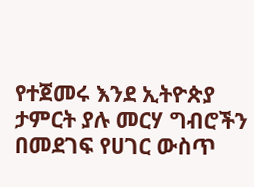የተጀመሩ እንደ ኢትዮጵያ ታምርት ያሉ መርሃ ግብሮችን በመደገፍ የሀገር ውስጥ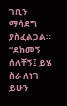ገቢን ማሳደግ ያስፈልጋል። “ደከመኝ ሰለቸኝ፤ ይሄ ስራ ለነገ ይሁን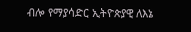ብሎ የማያሳድር ኢትዮጵያዊ ለእኔ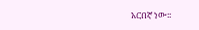አርበኛ ነው፡፡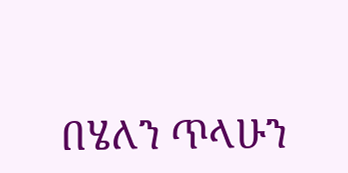በሄለን ጥላሁን